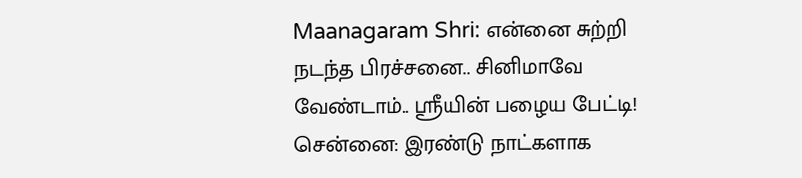Maanagaram Shri: என்னை சுற்றி நடந்த பிரச்சனை.. சினிமாவே வேண்டாம்.. ஸ்ரீயின் பழைய பேட்டி!
சென்னை: இரண்டு நாட்களாக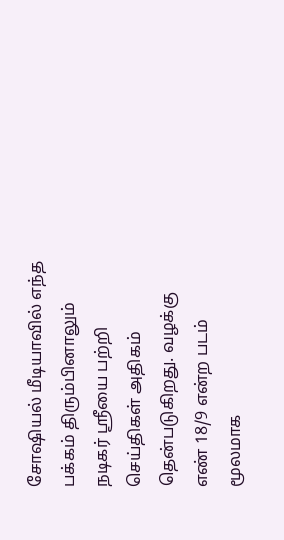சோஷியல் மீடியாவில் எந்த பக்கம் திரும்பினாலும் நடிகர் ஸ்ரீயை பற்றி செய்திகள் அதிகம் தென்படுகிறது. வழக்கு எண் 18/9 என்ற படம் மூலமாக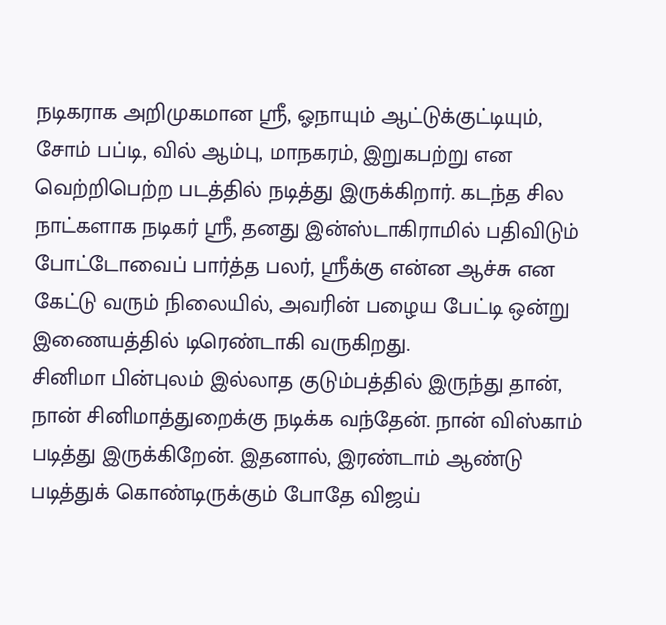நடிகராக அறிமுகமான ஸ்ரீ, ஓநாயும் ஆட்டுக்குட்டியும், சோம் பப்டி, வில் ஆம்பு, மாநகரம், இறுகபற்று என வெற்றிபெற்ற படத்தில் நடித்து இருக்கிறார். கடந்த சில நாட்களாக நடிகர் ஸ்ரீ, தனது இன்ஸ்டாகிராமில் பதிவிடும் போட்டோவைப் பார்த்த பலர், ஸ்ரீக்கு என்ன ஆச்சு என கேட்டு வரும் நிலையில், அவரின் பழைய பேட்டி ஒன்று இணையத்தில் டிரெண்டாகி வருகிறது.
சினிமா பின்புலம் இல்லாத குடும்பத்தில் இருந்து தான், நான் சினிமாத்துறைக்கு நடிக்க வந்தேன். நான் விஸ்காம் படித்து இருக்கிறேன். இதனால், இரண்டாம் ஆண்டு படித்துக் கொண்டிருக்கும் போதே விஜய்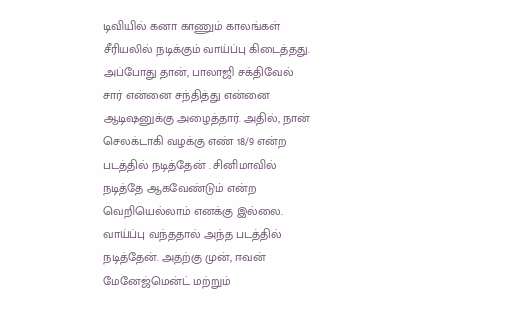டிவியில் கனா காணும் காலங்கள் சீரியலில் நடிக்கும் வாய்ப்பு கிடைத்தது. அப்போது தான், பாலாஜி சக்திவேல் சார் என்னை சந்தித்து என்னை ஆடிஷனுக்கு அழைத்தார். அதில், நான் செலக்டாகி வழக்கு எண் 18/9 என்ற படத்தில் நடித்தேன் . சினிமாவில் நடித்தே ஆகவேண்டும் என்ற வெறியெல்லாம் எனக்கு இல்லை. வாய்ப்பு வந்ததால் அந்த படத்தில் நடித்தேன். அதற்கு முன், ஈவன் மேனேஜ்மென்ட் மற்றும்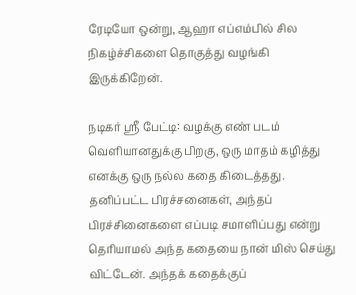ரேடியோ ஒன்று, ஆஹா எப்எம்பில் சில நிகழ்ச்சிகளை தொகுத்து வழங்கி இருக்கிறேன்.

நடிகர் ஸ்ரீ பேட்டி: வழக்கு எண் படம் வெளியானதுக்கு பிறகு, ஒரு மாதம் கழித்து எனக்கு ஒரு நல்ல கதை கிடைத்தது. தனிப்பட்ட பிரச்சனைகள், அந்தப் பிரச்சினைகளை எப்படி சமாளிப்பது என்று தெரியாமல் அந்த கதையை நான் மிஸ் செய்து விட்டேன். அந்தக் கதைக்குப்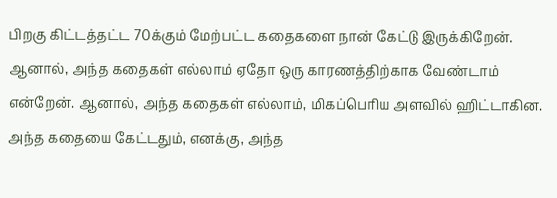பிறகு கிட்டத்தட்ட 70க்கும் மேற்பட்ட கதைகளை நான் கேட்டு இருக்கிறேன். ஆனால், அந்த கதைகள் எல்லாம் ஏதோ ஒரு காரணத்திற்காக வேண்டாம் என்றேன். ஆனால், அந்த கதைகள் எல்லாம், மிகப்பெரிய அளவில் ஹிட்டாகின. அந்த கதையை கேட்டதும், எனக்கு, அந்த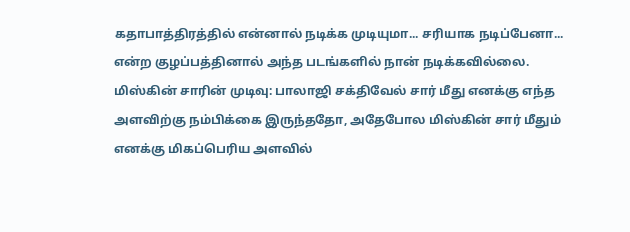கதாபாத்திரத்தில் என்னால் நடிக்க முடியுமா... சரியாக நடிப்பேனா... என்ற குழப்பத்தினால் அந்த படங்களில் நான் நடிக்கவில்லை.
மிஸ்கின் சாரின் முடிவு: பாலாஜி சக்திவேல் சார் மீது எனக்கு எந்த அளவிற்கு நம்பிக்கை இருந்ததோ, அதேபோல மிஸ்கின் சார் மீதும் எனக்கு மிகப்பெரிய அளவில்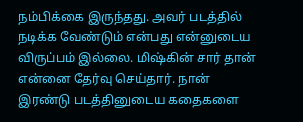நம்பிக்கை இருந்தது. அவர் படத்தில் நடிக்க வேண்டும் என்பது என்னுடைய விருப்பம் இல்லை. மிஷ்கின் சார் தான் என்னை தேர்வு செய்தார். நான் இரண்டு படத்தினுடைய கதைகளை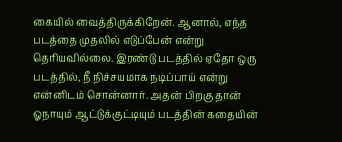கையில் வைத்திருக்கிறேன். ஆனால், எந்த படத்தை முதலில் எடுப்பேன் என்று தெரியவில்லை. இரண்டு படத்தில் ஏதோ ஒரு படத்தில், நீ நிச்சயமாக நடிப்பாய் என்று என்னிடம் சொன்னார். அதன் பிறகு தான் ஓநாயும் ஆட்டுக்குட்டியும் படத்தின் கதையின்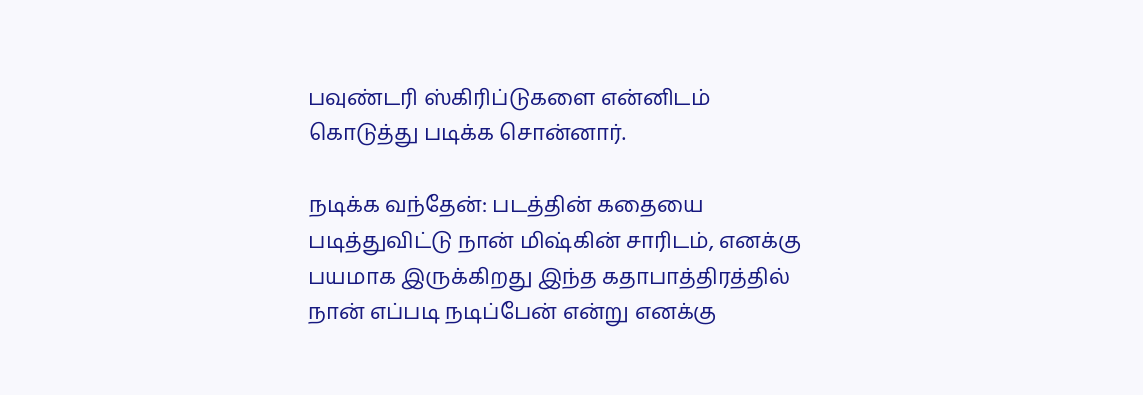பவுண்டரி ஸ்கிரிப்டுகளை என்னிடம் கொடுத்து படிக்க சொன்னார்.

நடிக்க வந்தேன்: படத்தின் கதையை படித்துவிட்டு நான் மிஷ்கின் சாரிடம், எனக்கு பயமாக இருக்கிறது இந்த கதாபாத்திரத்தில் நான் எப்படி நடிப்பேன் என்று எனக்கு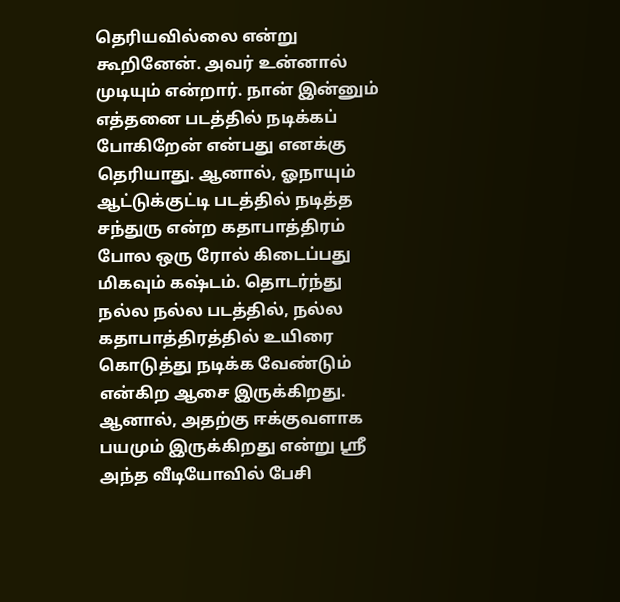தெரியவில்லை என்று கூறினேன். அவர் உன்னால் முடியும் என்றார். நான் இன்னும் எத்தனை படத்தில் நடிக்கப் போகிறேன் என்பது எனக்கு தெரியாது. ஆனால், ஓநாயும் ஆட்டுக்குட்டி படத்தில் நடித்த சந்துரு என்ற கதாபாத்திரம் போல ஒரு ரோல் கிடைப்பது மிகவும் கஷ்டம். தொடர்ந்து நல்ல நல்ல படத்தில், நல்ல கதாபாத்திரத்தில் உயிரை கொடுத்து நடிக்க வேண்டும் என்கிற ஆசை இருக்கிறது. ஆனால், அதற்கு ஈக்குவளாக பயமும் இருக்கிறது என்று ஸ்ரீ அந்த வீடியோவில் பேசி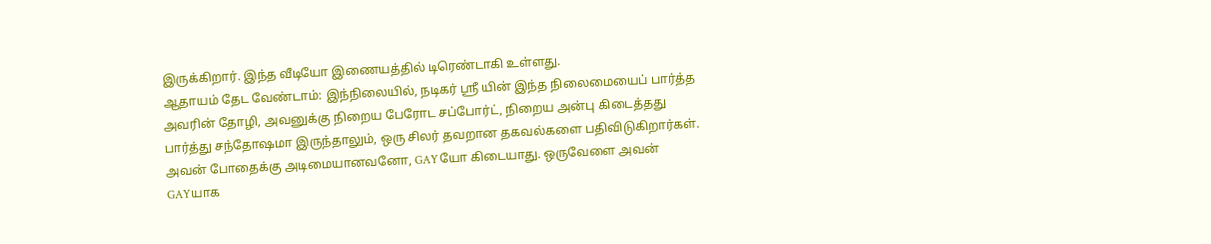இருக்கிறார். இந்த வீடியோ இணையத்தில் டிரெண்டாகி உள்ளது.
ஆதாயம் தேட வேண்டாம்: இந்நிலையில், நடிகர் ஸ்ரீ யின் இந்த நிலைமையைப் பார்த்த அவரின் தோழி, அவனுக்கு நிறைய பேரோட சப்போர்ட், நிறைய அன்பு கிடைத்தது பார்த்து சந்தோஷமா இருந்தாலும், ஒரு சிலர் தவறான தகவல்களை பதிவிடுகிறார்கள். அவன் போதைக்கு அடிமையானவனோ, GAYயோ கிடையாது. ஒருவேளை அவன் GAYயாக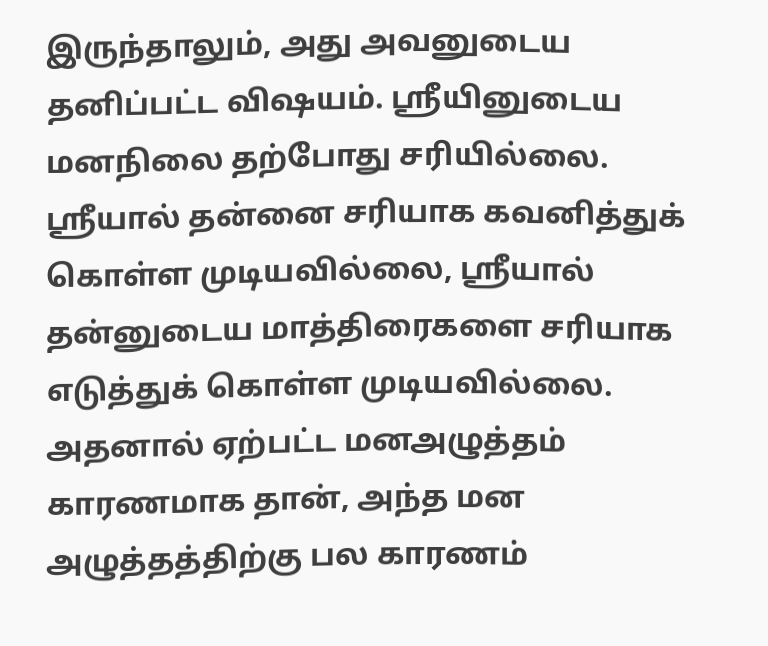இருந்தாலும், அது அவனுடைய தனிப்பட்ட விஷயம். ஸ்ரீயினுடைய மனநிலை தற்போது சரியில்லை. ஸ்ரீயால் தன்னை சரியாக கவனித்துக் கொள்ள முடியவில்லை, ஸ்ரீயால் தன்னுடைய மாத்திரைகளை சரியாக எடுத்துக் கொள்ள முடியவில்லை. அதனால் ஏற்பட்ட மனஅழுத்தம் காரணமாக தான், அந்த மன அழுத்தத்திற்கு பல காரணம்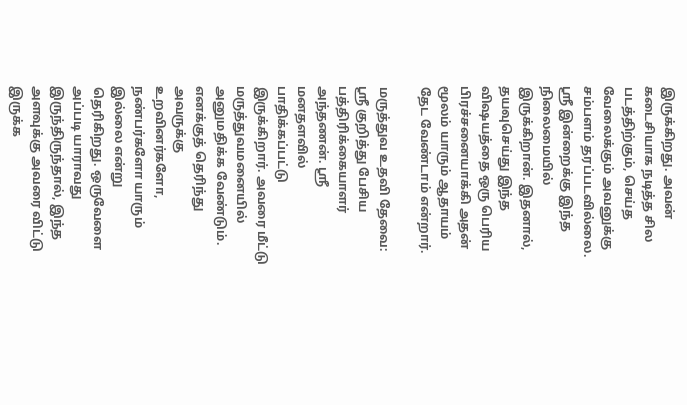இருக்கிறது. அவன் கடைசியாக நடித்த சில படத்திற்கும், செய்த வேலைக்கும் அவனுக்கு சம்பளம் தரப்படவில்லை. ஸ்ரீ இன்றைக்கு இந்த நிலைமையில் இருக்கிறான். இதனால், தயவுசெய்து இந்த விஷயத்தை ஒரு பெரிய பிரச்சனையாக்கி அதன் மூலம் யாரும் ஆதாயம் தேட வேண்டாம் என்றார்.

மருத்துவ உதவி தேவை: ஸ்ரீ குறித்து பேசிய பத்திரிக்கையாளர் அந்தணன். ஸ்ரீ மனதளவில் பாதிக்கப்பட்டு இருக்கிறார். அவரை மீட்டு மருத்துவமனையில் அனுமதிக்க வேண்டும். எனக்குத் தெரிந்து அவருக்கு உறவினர்களோ, நண்பர்களோ யாரும் இல்லை என்று தெரிகிறது. ஒருவேளை அப்படி யாராவது இருந்திருந்தால், இந்த அளவுக்கு அவரை விட்டு இருக்க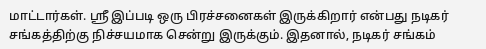மாட்டார்கள். ஸ்ரீ இப்படி ஒரு பிரச்சனைகள் இருக்கிறார் என்பது நடிகர் சங்கத்திற்கு நிச்சயமாக சென்று இருக்கும். இதனால், நடிகர் சங்கம்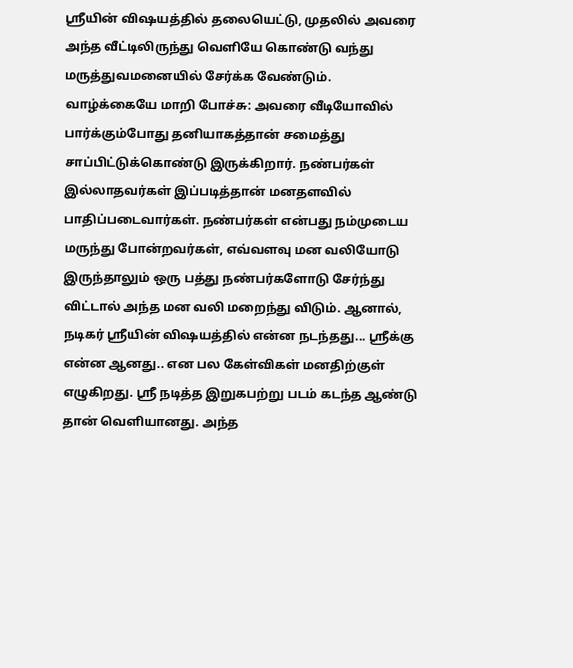ஸ்ரீயின் விஷயத்தில் தலையெட்டு, முதலில் அவரை அந்த வீட்டிலிருந்து வெளியே கொண்டு வந்து மருத்துவமனையில் சேர்க்க வேண்டும்.
வாழ்க்கையே மாறி போச்சு: அவரை வீடியோவில் பார்க்கும்போது தனியாகத்தான் சமைத்து சாப்பிட்டுக்கொண்டு இருக்கிறார். நண்பர்கள் இல்லாதவர்கள் இப்படித்தான் மனதளவில் பாதிப்படைவார்கள். நண்பர்கள் என்பது நம்முடைய மருந்து போன்றவர்கள், எவ்வளவு மன வலியோடு இருந்தாலும் ஒரு பத்து நண்பர்களோடு சேர்ந்து விட்டால் அந்த மன வலி மறைந்து விடும். ஆனால், நடிகர் ஸ்ரீயின் விஷயத்தில் என்ன நடந்தது... ஸ்ரீக்கு என்ன ஆனது.. என பல கேள்விகள் மனதிற்குள் எழுகிறது. ஸ்ரீ நடித்த இறுகபற்று படம் கடந்த ஆண்டு தான் வெளியானது. அந்த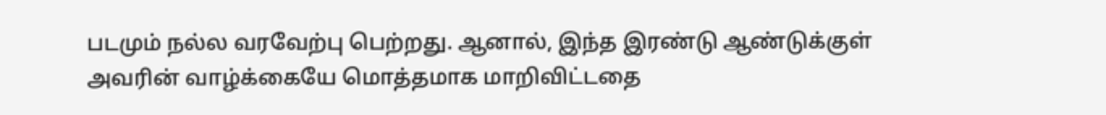படமும் நல்ல வரவேற்பு பெற்றது. ஆனால், இந்த இரண்டு ஆண்டுக்குள் அவரின் வாழ்க்கையே மொத்தமாக மாறிவிட்டதை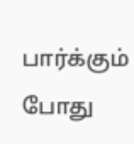பார்க்கும் போது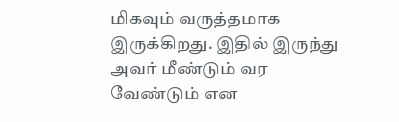மிகவும் வருத்தமாக இருக்கிறது. இதில் இருந்து அவர் மீண்டும் வர வேண்டும் என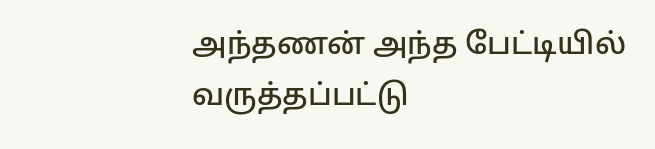அந்தணன் அந்த பேட்டியில் வருத்தப்பட்டு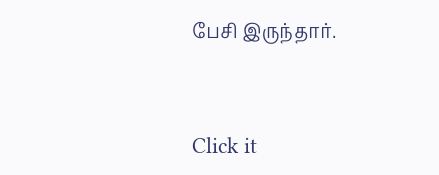பேசி இருந்தார்.


Click it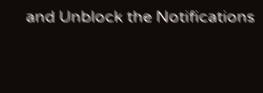and Unblock the Notifications